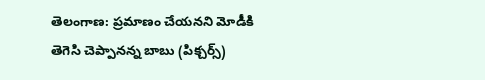తెలంగాణ: ప్రమాణం చేయనని మోడీకి తెగెసి చెప్పానన్న బాబు (పిక్చర్స్)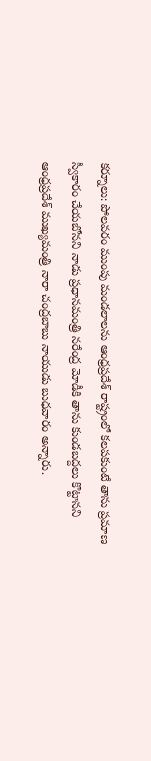కర్నూలు: పోలవరం ముంపు మండలాలను ఆంధ్రప్రదేశ్ రాష్ట్రంలో కలపకుంటే తాను ప్రమాణ స్వీకారం చేయబోనని నాడు ప్రధానమంత్రి నరేంద్ర మోడీకి తాను కుండబద్దలు కొట్టానని ఆంధ్రప్రదేశ్ ముఖ్యమంత్రి నారా చంద్రబాబు నాయుడు బుధవారం అన్నారు.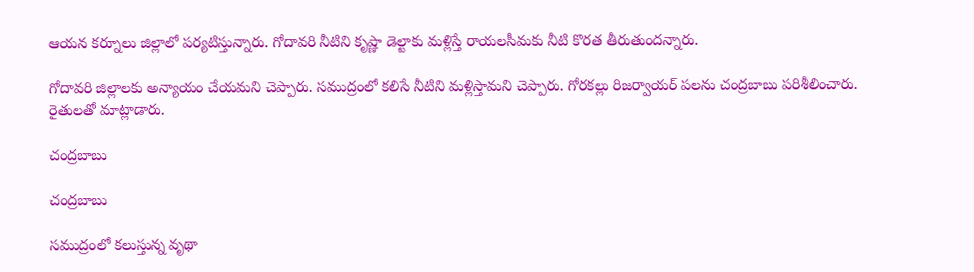ఆయన కర్నూలు జిల్లాలో పర్యటిస్తున్నారు. గోదావరి నీటిని కృష్ణా డెల్టాకు మళ్లిస్తే రాయలసీమకు నీటి కొరత తీరుతుందన్నారు.

గోదావరి జిల్లాలకు అన్యాయం చేయమని చెప్పారు. సముద్రంలో కలిసే నీటిని మళ్లిస్తామని చెప్పారు. గోరకల్లు రిజర్వాయర్ పలను చంద్రబాబు పరిశీలించారు. రైతులతో మాట్లాడారు.

చంద్రబాబు

చంద్రబాబు

సముద్రంలో కలుస్తున్న వృథా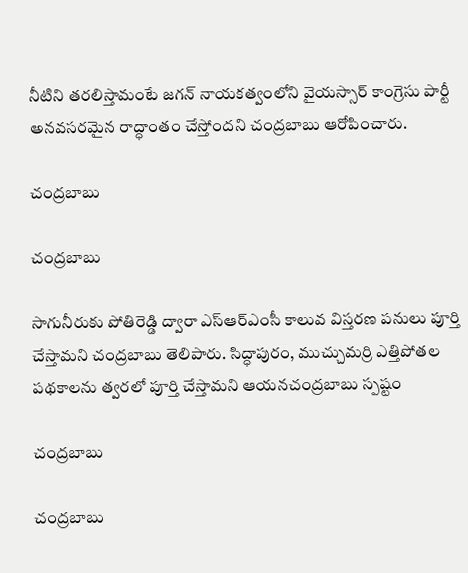నీటిని తరలిస్తామంటే జగన్ నాయకత్వంలోని వైయస్సార్ కాంగ్రెసు పార్టీ అనవసరమైన రాద్ధాంతం చేస్తోందని చంద్రబాబు ఆరోపించారు.

చంద్రబాబు

చంద్రబాబు

సాగునీరుకు పోతిరెడ్డి ద్వారా ఎస్ఆర్ఎంసీ కాలువ విస్తరణ పనులు పూర్తి చేస్తామని చంద్రబాబు తెలిపారు. సిద్ధాపురం, ముచ్చుమర్రి ఎత్తిపోతల పథకాలను త్వరలో పూర్తి చేస్తామని ఆయనచంద్రబాబు స్పష్టం

చంద్రబాబు

చంద్రబాబు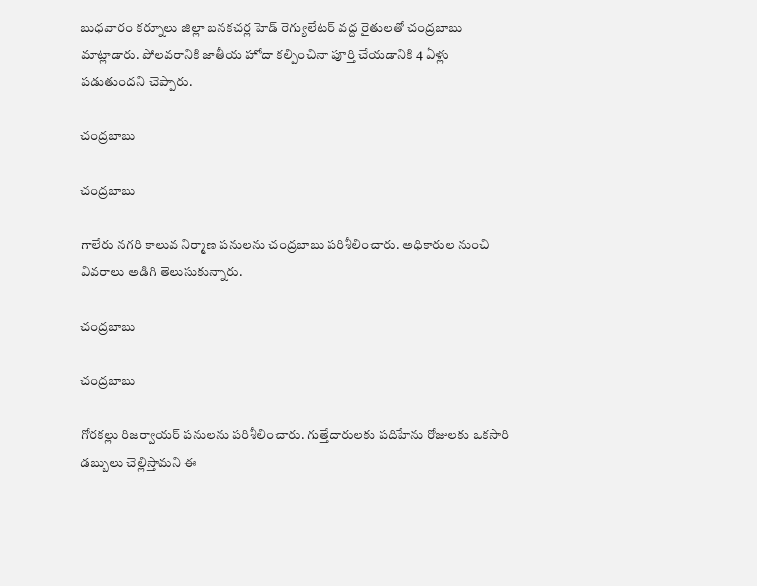బుధవారం కర్నూలు జిల్లా బనకచర్ల హెడ్ రెగ్యులేటర్ వద్ద రైతులతో చంద్రబాబు మాట్లాడారు. పోలవరానికి జాతీయ హోదా కల్పించినా పూర్తి చేయడానికి 4 ఏళ్లు పడుతుందని చెప్పారు.

చంద్రబాబు

చంద్రబాబు

గాలేరు నగరి కాలువ నిర్మాణ పనులను చంద్రబాబు పరిశీలించారు. అధికారుల నుంచి వివరాలు అడిగి తెలుసుకున్నారు.

చంద్రబాబు

చంద్రబాబు

గోరకల్లు రిజర్వాయర్ పనులను పరిశీలించారు. గుత్తేదారులకు పదిహేను రోజులకు ఒకసారి డబ్బులు చెల్లిస్తామని ఈ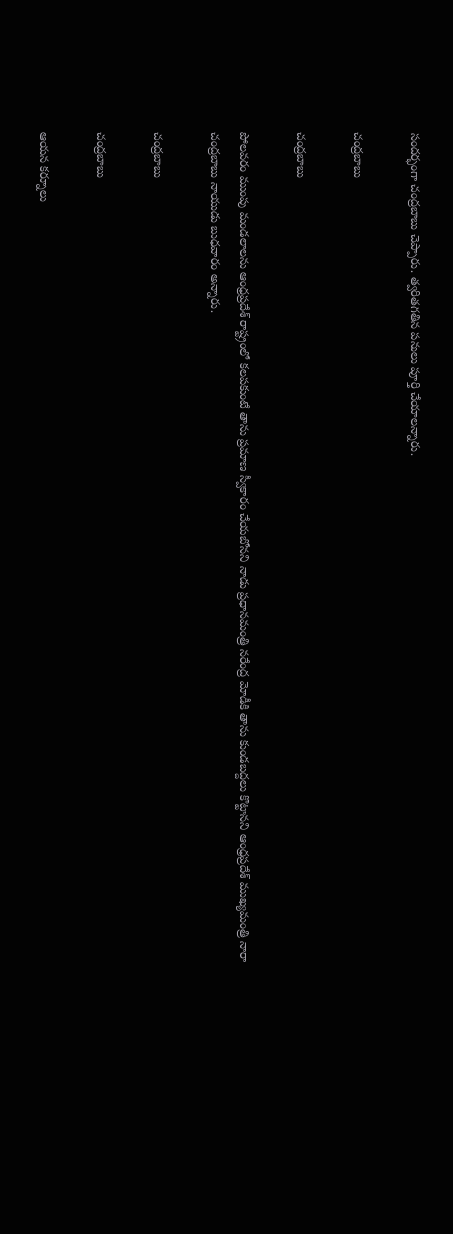సందర్భంగా చంద్రబాబు చెప్పారు. త్వరితగతిన పనులు పూర్తి చేయాలన్నారు.

చంద్రబాబు

చంద్రబాబు

పోలవరం ముంపు మండలాలను ఆంధ్రప్రదేశ్ రాష్ట్రంలో కలపకుంటే తాను ప్రమాణ స్వీకారం చేయబోనని నాడు ప్రధానమంత్రి నరేంద్ర మోడీకి తాను కుండబద్దలు కొట్టానని ఆంధ్రప్రదేశ్ ముఖ్యమంత్రి నారా చంద్రబాబు నాయుడు బుధవారం అన్నారు.

చంద్రబాబు

చంద్రబాబు

ఆయన కర్నూలు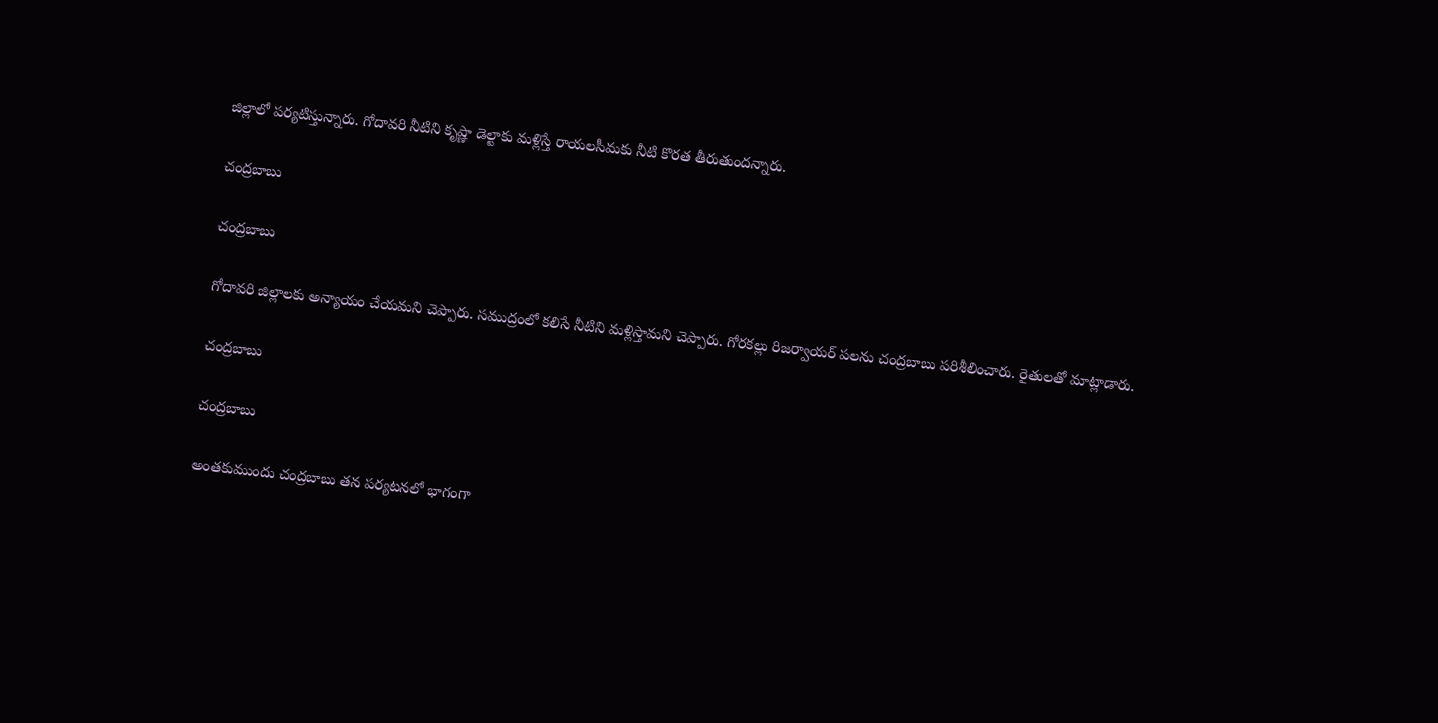జిల్లాలో పర్యటిస్తున్నారు. గోదావరి నీటిని కృష్ణా డెల్టాకు మళ్లిస్తే రాయలసీమకు నీటి కొరత తీరుతుందన్నారు.

చంద్రబాబు

చంద్రబాబు

గోదావరి జిల్లాలకు అన్యాయం చేయమని చెప్పారు. సముద్రంలో కలిసే నీటిని మళ్లిస్తామని చెప్పారు. గోరకల్లు రిజర్వాయర్ పలను చంద్రబాబు పరిశీలించారు. రైతులతో మాట్లాడారు.

చంద్రబాబు

చంద్రబాబు

అంతకుముందు చంద్రబాబు తన పర్యటనలో భాగంగా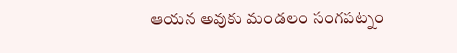ఆయన అవుకు మండలం సంగపట్నం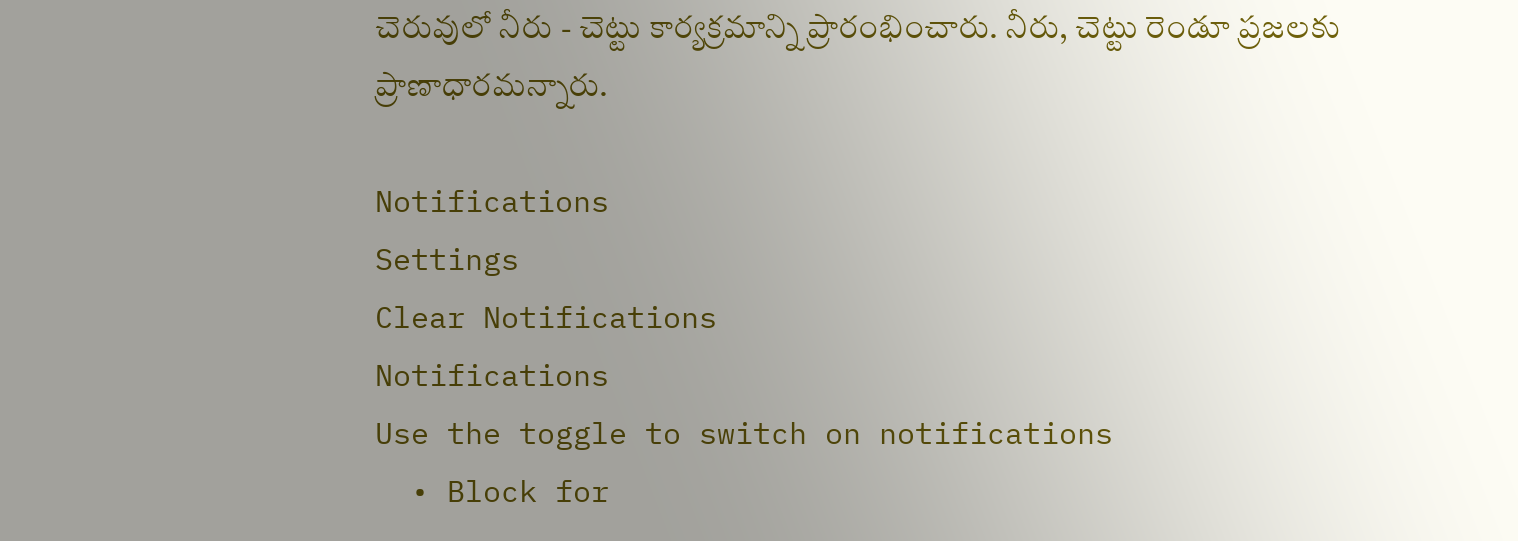చెరువులో నీరు - చెట్టు కార్యక్రమాన్ని ప్రారంభించారు. నీరు, చెట్టు రెండూ ప్రజలకు ప్రాణాధారమన్నారు.

Notifications
Settings
Clear Notifications
Notifications
Use the toggle to switch on notifications
  • Block for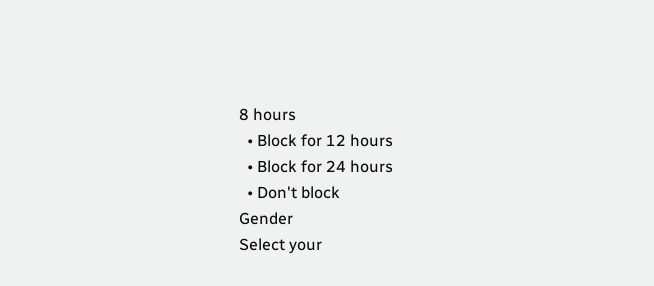8 hours
  • Block for 12 hours
  • Block for 24 hours
  • Don't block
Gender
Select your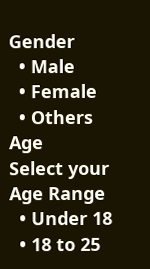Gender
  • Male
  • Female
  • Others
Age
Select your Age Range
  • Under 18
  • 18 to 25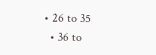• 26 to 35
  • 36 to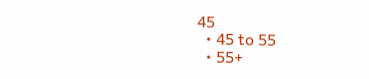45
  • 45 to 55
  • 55+